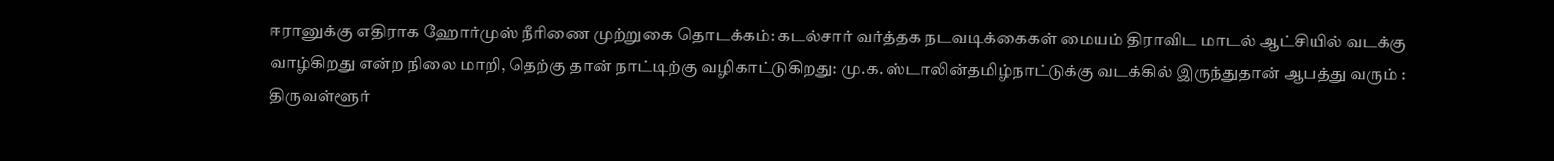ஈரானுக்கு எதிராக ஹோர்முஸ் நீரிணை முற்றுகை தொடக்கம்: கடல்சார் வர்த்தக நடவடிக்கைகள் மையம் திராவிட மாடல் ஆட்சியில் வடக்கு வாழ்கிறது என்ற நிலை மாறி, தெற்கு தான் நாட்டிற்கு வழிகாட்டுகிறது: மு.க. ஸ்டாலின்தமிழ்நாட்டுக்கு வடக்கில் இருந்துதான் ஆபத்து வரும் : திருவள்ளூர்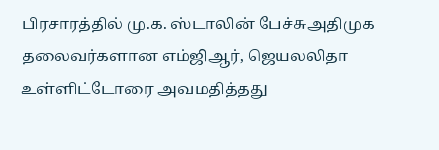பிரசாரத்தில் மு.க. ஸ்டாலின் பேச்சுஅதிமுக தலைவர்களான எம்ஜிஆர், ஜெயலலிதா உள்ளிட்டோரை அவமதித்தது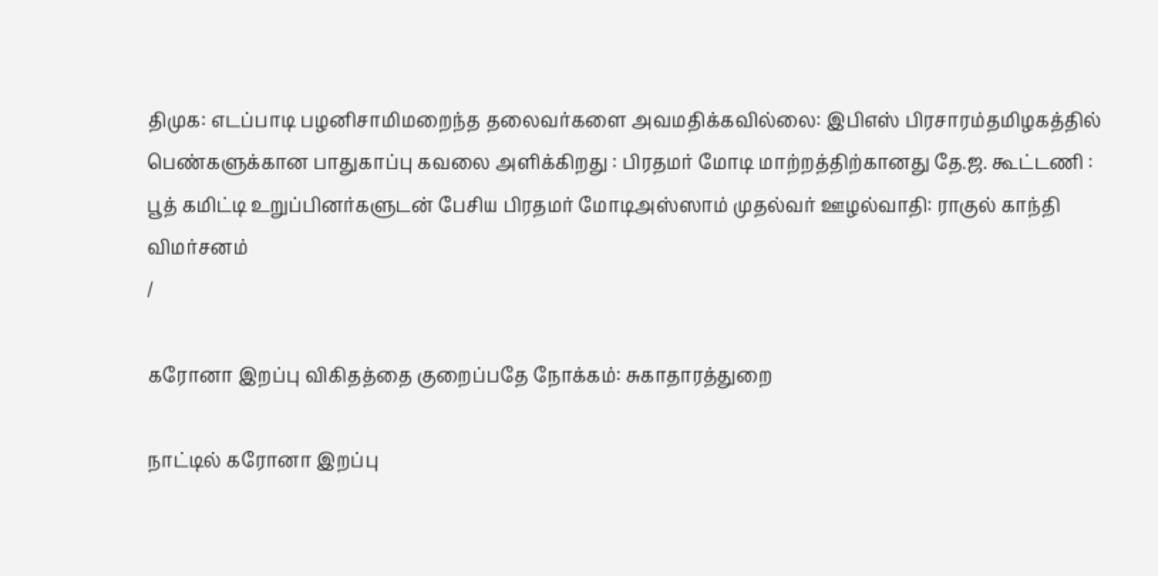திமுக: எடப்பாடி பழனிசாமிமறைந்த தலைவர்களை அவமதிக்கவில்லை: இபிஎஸ் பிரசாரம்தமிழகத்தில் பெண்களுக்கான பாதுகாப்பு கவலை அளிக்கிறது : பிரதமர் மோடி மாற்றத்திற்கானது தே.ஜ. கூட்டணி : பூத் கமிட்டி உறுப்பினர்களுடன் பேசிய பிரதமர் மோடிஅஸ்ஸாம் முதல்வர் ஊழல்வாதி: ராகுல் காந்தி விமர்சனம்
/

கரோனா இறப்பு விகிதத்தை குறைப்பதே நோக்கம்: சுகாதாரத்துறை

நாட்டில் கரோனா இறப்பு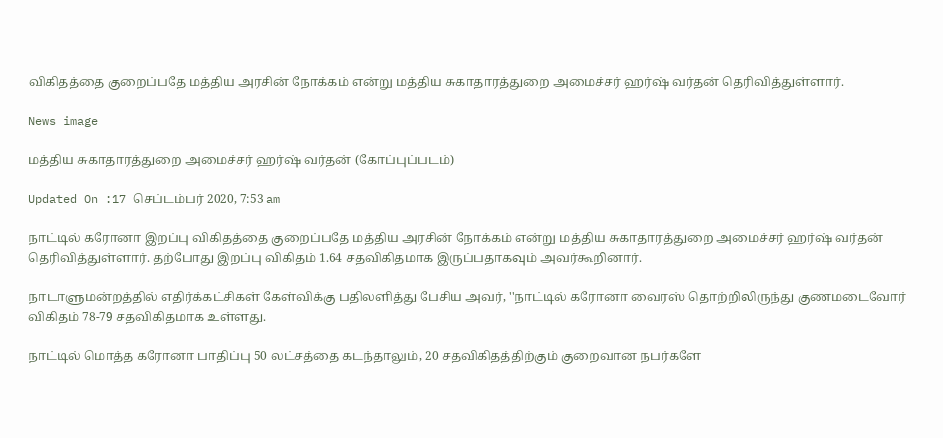விகிதத்தை குறைப்பதே மத்திய அரசின் நோக்கம் என்று மத்திய சுகாதாரத்துறை அமைச்சர் ஹர்ஷ் வர்தன் தெரிவித்துள்ளார்.

News image

மத்திய சுகாதாரத்துறை அமைச்சர் ஹர்ஷ் வர்தன் (கோப்புப்படம்)

Updated On :17 செப்டம்பர் 2020, 7:53 am

நாட்டில் கரோனா இறப்பு விகிதத்தை குறைப்பதே மத்திய அரசின் நோக்கம் என்று மத்திய சுகாதாரத்துறை அமைச்சர் ஹர்ஷ் வர்தன் தெரிவித்துள்ளார். தற்போது இறப்பு விகிதம் 1.64 சதவிகிதமாக இருப்பதாகவும் அவர்கூறினார்.

நாடாளுமன்றத்தில் எதிர்க்கட்சிகள் கேள்விக்கு பதிலளித்து பேசிய அவர், ''நாட்டில் கரோனா வைரஸ் தொற்றிலிருந்து குணமடைவோர் விகிதம் 78-79 சதவிகிதமாக உள்ளது.

நாட்டில் மொத்த கரோனா பாதிப்பு 50 லட்சத்தை கடந்தாலும், 20 சதவிகிதத்திற்கும் குறைவான நபர்களே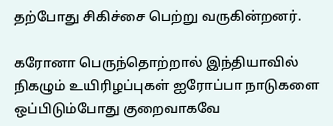தற்போது சிகிச்சை பெற்று வருகின்றனர்.

கரோனா பெருந்தொற்றால் இந்தியாவில் நிகழும் உயிரிழப்புகள் ஐரோப்பா நாடுகளை ஒப்பிடும்போது குறைவாகவே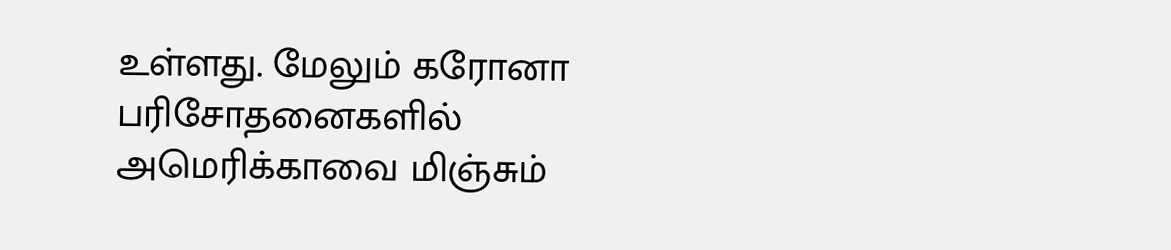உள்ளது. மேலும் கரோனா பரிசோதனைகளில் அமெரிக்காவை மிஞ்சும்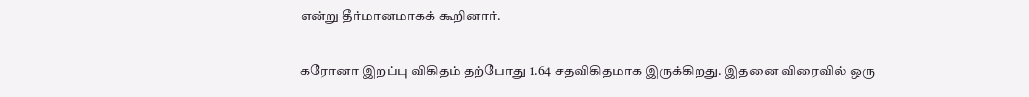என்று தீர்மானமாகக் கூறினார்.

கரோனா இறப்பு விகிதம் தற்போது 1.64 சதவிகிதமாக இருக்கிறது. இதனை விரைவில் ஒரு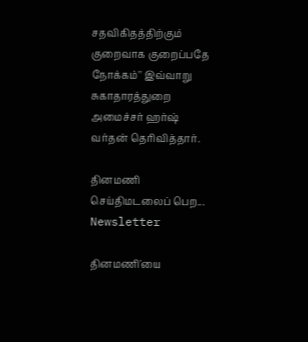சதவிகிதத்திற்கும் குறைவாக குறைப்பதே நோக்கம்'' இவ்வாறு சுகாதாரத்துறை அமைச்சர் ஹர்ஷ் வர்தன் தெரிவித்தார்.

தினமணி செய்திமடலைப் பெற... Newsletter

தினமணி'யை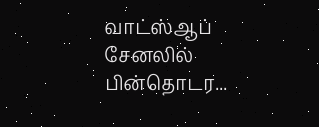வாட்ஸ்ஆப் சேனலில் பின்தொடர...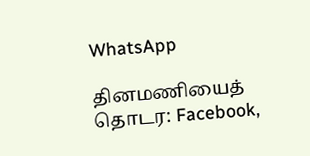WhatsApp

தினமணியைத் தொடர: Facebook,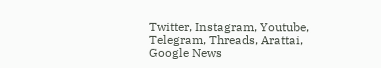Twitter, Instagram, Youtube, Telegram, Threads, Arattai, Google News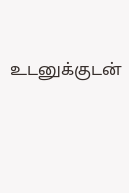உடனுக்குடன்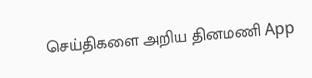செய்திகளை அறிய தினமணி App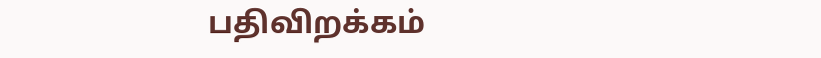பதிவிறக்கம்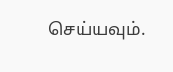செய்யவும்.